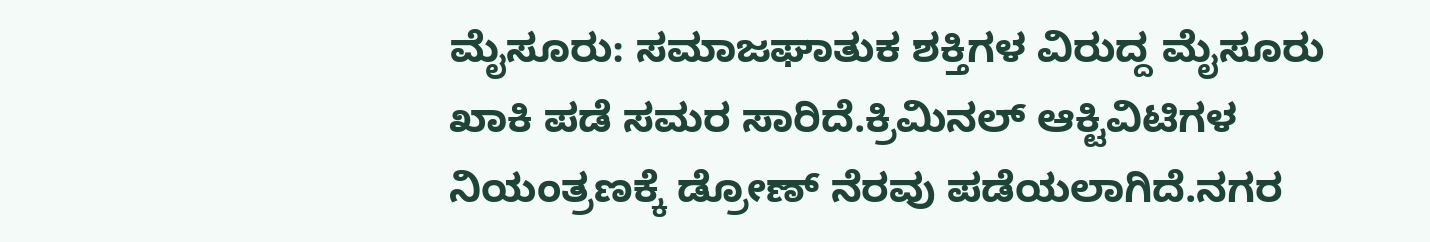ಮೈಸೂರು: ಸಮಾಜಘಾತುಕ ಶಕ್ತಿಗಳ ವಿರುದ್ದ ಮೈಸೂರು ಖಾಕಿ ಪಡೆ ಸಮರ ಸಾರಿದೆ.ಕ್ರಿಮಿನಲ್ ಆಕ್ಟಿವಿಟಿಗಳ ನಿಯಂತ್ರಣಕ್ಕೆ ಡ್ರೋಣ್ ನೆರವು ಪಡೆಯಲಾಗಿದೆ.ನಗರ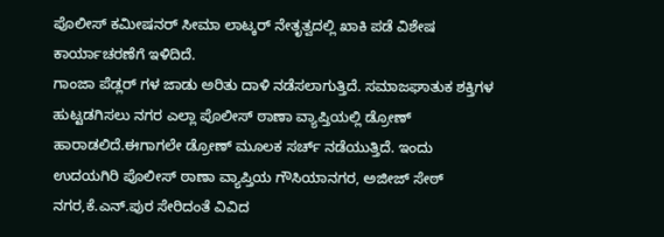ಪೊಲೀಸ್ ಕಮೀಷನರ್ ಸೀಮಾ ಲಾಟ್ಕರ್ ನೇತೃತ್ವದಲ್ಲಿ ಖಾಕಿ ಪಡೆ ವಿಶೇಷ ಕಾರ್ಯಾಚರಣೆಗೆ ಇಳಿದಿದೆ.
ಗಾಂಜಾ ಪೆಡ್ಲರ್ ಗಳ ಜಾಡು ಅರಿತು ದಾಳಿ ನಡೆಸಲಾಗುತ್ತಿದೆ. ಸಮಾಜಘಾತುಕ ಶಕ್ತಿಗಳ ಹುಟ್ಟಡಗಿಸಲು ನಗರ ಎಲ್ಲಾ ಪೊಲೀಸ್ ಠಾಣಾ ವ್ಯಾಪ್ತಿಯಲ್ಲಿ ಡ್ರೋಣ್ ಹಾರಾಡಲಿದೆ.ಈಗಾಗಲೇ ಡ್ರೋಣ್ ಮೂಲಕ ಸರ್ಚ್ ನಡೆಯುತ್ತಿದೆ. ಇಂದು ಉದಯಗಿರಿ ಪೊಲೀಸ್ ಠಾಣಾ ವ್ಯಾಪ್ತಿಯ ಗೌಸಿಯಾನಗರ, ಅಜೀಜ್ ಸೇಠ್ ನಗರ,ಕೆ.ಎನ್.ಪುರ ಸೇರಿದಂತೆ ವಿವಿದ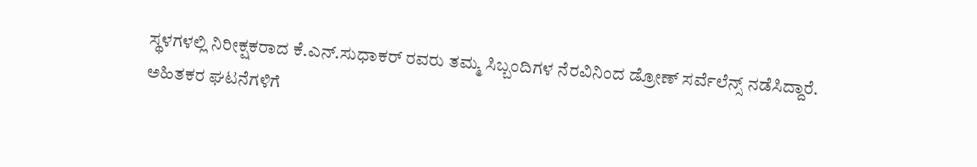ಸ್ಥಳಗಳಲ್ಲಿ ನಿರೀಕ್ಷಕರಾದ ಕೆ.ಎನ್.ಸುಧಾಕರ್ ರವರು ತಮ್ಮ ಸಿಬ್ಬಂದಿಗಳ ನೆರವಿನಿಂದ ಡ್ರೋಣ್ ಸರ್ವೆಲೆನ್ಸ್ ನಡೆಸಿದ್ದಾರೆ.
ಅಹಿತಕರ ಘಟನೆಗಳಿಗೆ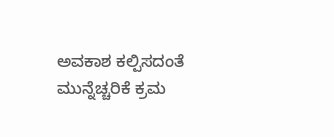ಅವಕಾಶ ಕಲ್ಪಿಸದಂತೆ ಮುನ್ನೆಚ್ಚರಿಕೆ ಕ್ರಮ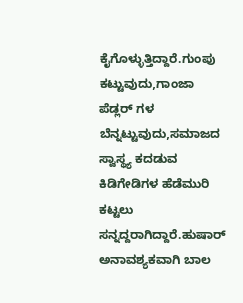ಕೈಗೊಳ್ಳುತ್ತಿದ್ದಾರೆ.ಗುಂಪು ಕಟ್ಟುವುದು,ಗಾಂಜಾ ಪೆಡ್ಲರ್ ಗಳ ಬೆನ್ನಟ್ಟುವುದು,ಸಮಾಜದ ಸ್ವಾಸ್ಥ್ಯ ಕದಡುವ ಕಿಡಿಗೇಡಿಗಳ ಹೆಡೆಮುರಿ ಕಟ್ಟಲು ಸನ್ನದ್ದರಾಗಿದ್ದಾರೆ.ಹುಷಾರ್ ಅನಾವಶ್ಯಕವಾಗಿ ಬಾಲ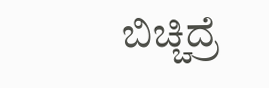ಬಿಚ್ಚಿದ್ರೆ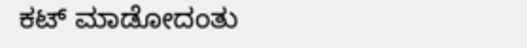ಕಟ್ ಮಾಡೋದಂತು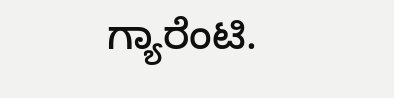ಗ್ಯಾರೆಂಟಿ.